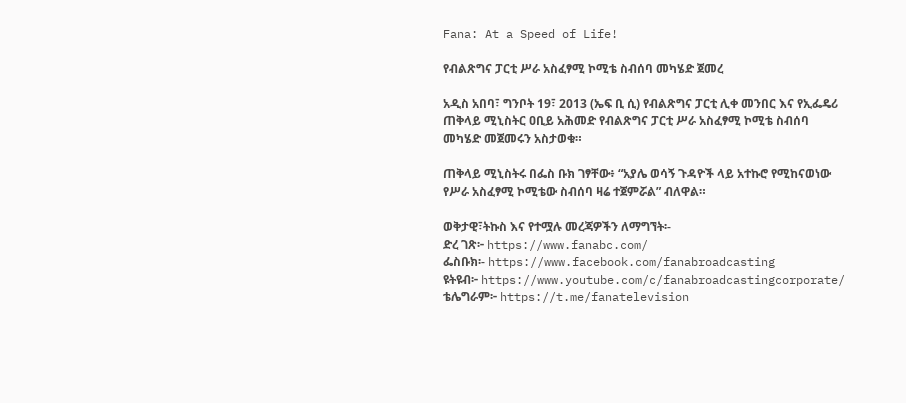Fana: At a Speed of Life!

የብልጽግና ፓርቲ ሥራ አስፈፃሚ ኮሚቴ ስብሰባ መካሄድ ጀመረ

አዲስ አበባ፣ ግንቦት 19፣ 2013 (ኤፍ ቢ ሲ) የብልጽግና ፓርቲ ሊቀ መንበር እና የኢፌዴሪ ጠቅላይ ሚኒስትር ዐቢይ አሕመድ የብልጽግና ፓርቲ ሥራ አስፈፃሚ ኮሚቴ ስብሰባ መካሄድ መጀመሩን አስታወቁ።

ጠቅላይ ሚኒስትሩ በፌስ ቡክ ገፃቸው፥ “አያሌ ወሳኝ ጉዳዮች ላይ አተኩሮ የሚከናወነው የሥራ አስፈፃሚ ኮሚቴው ስብሰባ ዛሬ ተጀምሯል” ብለዋል።

ወቅታዊ፣ትኩስ እና የተሟሉ መረጃዎችን ለማግኘት፡-
ድረ ገጽ፦ https://www.fanabc.com/
ፌስቡክ፡- https://www.facebook.com/fanabroadcasting
ዩትዩብ፦ https://www.youtube.com/c/fanabroadcastingcorporate/
ቴሌግራም፦ https://t.me/fanatelevision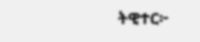ትዊተር፦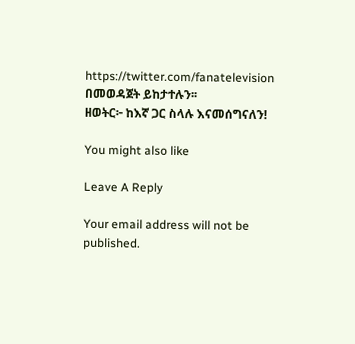https://twitter.com/fanatelevision በመወዳጀት ይከታተሉን፡፡
ዘወትር፦ ከእኛ ጋር ስላሉ እናመሰግናለን!

You might also like

Leave A Reply

Your email address will not be published.